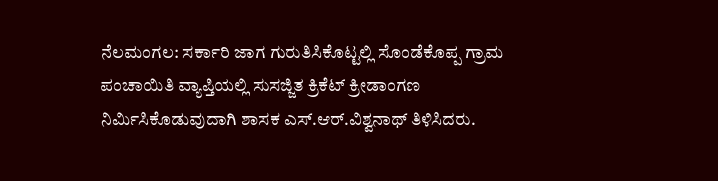ನೆಲಮಂಗಲ: ಸರ್ಕಾರಿ ಜಾಗ ಗುರುತಿಸಿಕೊಟ್ಟಲ್ಲಿ ಸೊಂಡೆಕೊಪ್ಪ ಗ್ರಾಮ ಪಂಚಾಯಿತಿ ವ್ಯಾಪ್ತಿಯಲ್ಲಿ ಸುಸಜ್ಜಿತ ಕ್ರಿಕೆಟ್‌ ಕ್ರೀಡಾಂಗಣ ನಿರ್ಮಿಸಿಕೊಡುವುದಾಗಿ ಶಾಸಕ ಎಸ್.ಆರ್.ವಿಶ್ವನಾಥ್ ತಿಳಿಸಿದರು.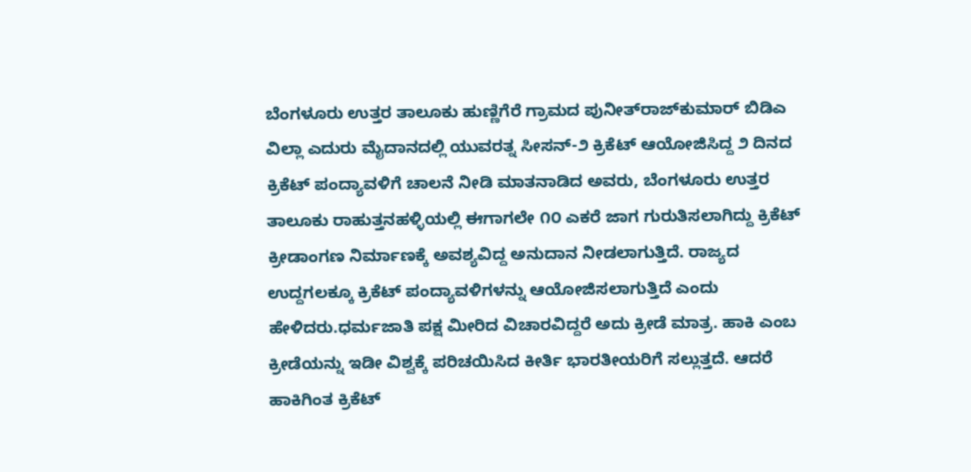ಬೆಂಗಳೂರು ಉತ್ತರ ತಾಲೂಕು ಹುಣ್ಣಿಗೆರೆ ಗ್ರಾಮದ ಪುನೀತ್‌ರಾಜ್‌ಕುಮಾರ್ ಬಿಡಿಎ ವಿಲ್ಲಾ ಎದುರು ಮೈದಾನದಲ್ಲಿ ಯುವರತ್ನ ಸೀಸನ್-೨ ಕ್ರಿಕೆಟ್‌ ಆಯೋಜಿಸಿದ್ದ ೨ ದಿನದ ಕ್ರಿಕೆಟ್‌ ಪಂದ್ಯಾವಳಿಗೆ ಚಾಲನೆ ನೀಡಿ ಮಾತನಾಡಿದ ಅವರು, ಬೆಂಗಳೂರು ಉತ್ತರ ತಾಲೂಕು ರಾಹುತ್ತನಹಳ್ಳಿಯಲ್ಲಿ ಈಗಾಗಲೇ ೧೦ ಎಕರೆ ಜಾಗ ಗುರುತಿಸಲಾಗಿದ್ದು ಕ್ರಿಕೆಟ್‌ ಕ್ರೀಡಾಂಗಣ ನಿರ್ಮಾಣಕ್ಕೆ ಅವಶ್ಯವಿದ್ದ ಅನುದಾನ ನೀಡಲಾಗುತ್ತಿದೆ. ರಾಜ್ಯದ ಉದ್ದಗಲಕ್ಕೂ ಕ್ರಿಕೆಟ್ ಪಂದ್ಯಾವಳಿಗಳನ್ನು ಆಯೋಜಿಸಲಾಗುತ್ತಿದೆ ಎಂದು ಹೇಳಿದರು.ಧರ್ಮಜಾತಿ ಪಕ್ಷ ಮೀರಿದ ವಿಚಾರವಿದ್ದರೆ ಅದು ಕ್ರೀಡೆ ಮಾತ್ರ. ಹಾಕಿ ಎಂಬ ಕ್ರೀಡೆಯನ್ನು ಇಡೀ ವಿಶ್ವಕ್ಕೆ ಪರಿಚಯಿಸಿದ ಕೀರ್ತಿ ಭಾರತೀಯರಿಗೆ ಸಲ್ಲುತ್ತದೆ. ಆದರೆ ಹಾಕಿಗಿಂತ ಕ್ರಿಕೆಟ್‌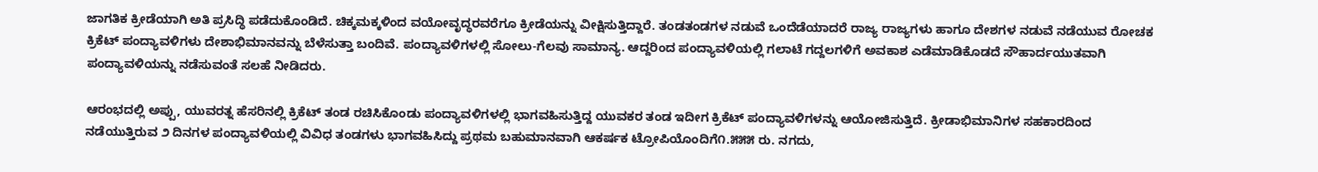ಜಾಗತಿಕ ಕ್ರೀಡೆಯಾಗಿ ಅತಿ ಪ್ರಸಿದ್ಧಿ ಪಡೆದುಕೊಂಡಿದೆ. ಚಿಕ್ಕಮಕ್ಕಳಿಂದ ವಯೋವೃದ್ಧರವರೆಗೂ ಕ್ರೀಡೆಯನ್ನು ವೀಕ್ಷಿಸುತ್ತಿದ್ದಾರೆ. ತಂಡತಂಡಗಳ ನಡುವೆ ಒಂದೆಡೆಯಾದರೆ ರಾಜ್ಯ ರಾಜ್ಯಗಳು ಹಾಗೂ ದೇಶಗಳ ನಡುವೆ ನಡೆಯುವ ರೋಚಕ ಕ್ರಿಕೆಟ್ ಪಂದ್ಯಾವಳಿಗಳು ದೇಶಾಭಿಮಾನವನ್ನು ಬೆಳೆಸುತ್ತಾ ಬಂದಿವೆ. ಪಂದ್ಯಾವಳಿಗಳಲ್ಲಿ ಸೋಲು-ಗೆಲವು ಸಾಮಾನ್ಯ. ಆದ್ದರಿಂದ ಪಂದ್ಯಾವಳಿಯಲ್ಲಿ ಗಲಾಟೆ ಗದ್ದಲಗಳಿಗೆ ಅವಕಾಶ ಎಡೆಮಾಡಿಕೊಡದೆ ಸೌಹಾರ್ದಯುತವಾಗಿ ಪಂದ್ಯಾವಳಿಯನ್ನು ನಡೆಸುವಂತೆ ಸಲಹೆ ನೀಡಿದರು.

ಆರಂಭದಲ್ಲಿ ಅಪ್ಪು, ಯುವರತ್ನ ಹೆಸರಿನಲ್ಲಿ ಕ್ರಿಕೆಟ್‌ ತಂಡ ರಚಿಸಿಕೊಂಡು ಪಂದ್ಯಾವಳಿಗಳಲ್ಲಿ ಭಾಗವಹಿಸುತ್ತಿದ್ದ ಯುವಕರ ತಂಡ ಇದೀಗ ಕ್ರಿಕೆಟ್ ಪಂದ್ಯಾವಳಿಗಳನ್ನು ಆಯೋಜಿಸುತ್ತಿದೆ. ಕ್ರೀಡಾಭಿಮಾನಿಗಳ ಸಹಕಾರದಿಂದ ನಡೆಯುತ್ತಿರುವ ೨ ದಿನಗಳ ಪಂದ್ಯಾವಳಿಯಲ್ಲಿ ವಿವಿಧ ತಂಡಗಳು ಭಾಗವಹಿಸಿದ್ದು ಪ್ರಥಮ ಬಹುಮಾನವಾಗಿ ಆಕರ್ಷಕ ಟ್ರೋಪಿಯೊಂದಿಗೆ೧.೫೫೫ ರು. ನಗದು,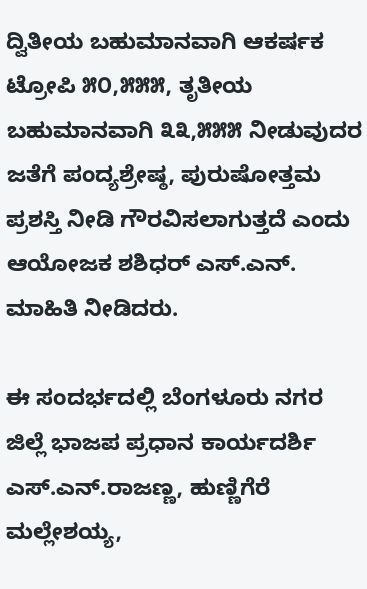ದ್ವಿತೀಯ ಬಹುಮಾನವಾಗಿ ಆಕರ್ಷಕ ಟ್ರೋಪಿ ೫೦,೫೫೫, ತೃತೀಯ ಬಹುಮಾನವಾಗಿ ೩೩,೫೫೫ ನೀಡುವುದರ ಜತೆಗೆ ಪಂದ್ಯಶ್ರೇಷ್ಠ, ಪುರುಷೋತ್ತಮ ಪ್ರಶಸ್ತಿ ನೀಡಿ ಗೌರವಿಸಲಾಗುತ್ತದೆ ಎಂದು ಆಯೋಜಕ ಶಶಿಧರ್ ಎಸ್.ಎನ್. ಮಾಹಿತಿ ನೀಡಿದರು.

ಈ ಸಂದರ್ಭದಲ್ಲಿ ಬೆಂಗಳೂರು ನಗರ ಜಿಲ್ಲೆ ಭಾಜಪ ಪ್ರಧಾನ ಕಾರ್ಯದರ್ಶಿ ಎಸ್.ಎನ್.ರಾಜಣ್ಣ, ಹುಣ್ಣಿಗೆರೆ ಮಲ್ಲೇಶಯ್ಯ,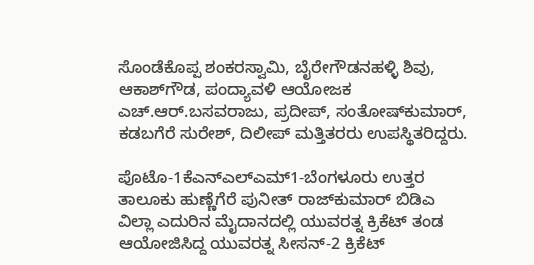ಸೊಂಡೆಕೊಪ್ಪ ಶಂಕರಸ್ವಾಮಿ, ಬೈರೇಗೌಡನಹಳ್ಳಿ ಶಿವು, ಆಕಾಶ್‌ಗೌಡ, ಪಂದ್ಯಾವಳಿ ಆಯೋಜಕ ಎಚ್.ಆರ್.ಬಸವರಾಜು, ಪ್ರದೀಪ್, ಸಂತೋಷ್‌ಕುಮಾರ್, ಕಡಬಗೆರೆ ಸುರೇಶ್, ದಿಲೀಪ್ ಮತ್ತಿತರರು ಉಪಸ್ಥಿತರಿದ್ದರು.

ಪೊಟೊ-1ಕೆಎನ್‌ಎಲ್‌ಎಮ್‌1-ಬೆಂಗಳೂರು ಉತ್ತರ ತಾಲೂಕು ಹುಣ್ಣೆಗೆರೆ ಪುನೀತ್‌ ರಾಜ್‌ಕುಮಾರ್ ಬಿಡಿಎ ವಿಲ್ಲಾ ಎದುರಿನ ಮೈದಾನದಲ್ಲಿ ಯುವರತ್ನ ಕ್ರಿಕೆಟ್‌ ತಂಡ ಆಯೋಜಿಸಿದ್ದ ಯುವರತ್ನ ಸೀಸನ್-2 ಕ್ರಿಕೆಟ್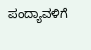ಪಂದ್ಯಾವಳಿಗೆ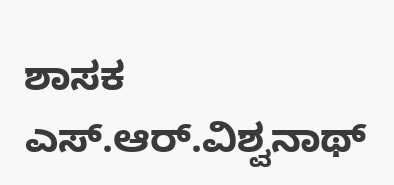ಶಾಸಕ ಎಸ್.ಆರ್.ವಿಶ್ವನಾಥ್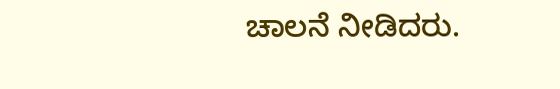ಚಾಲನೆ ನೀಡಿದರು.